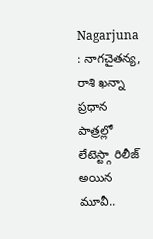Nagarjuna : నాగచైతన్య, రాశి ఖన్నా ప్రధాన పాత్రల్లో లేటెస్ట్గా రిలీజ్ అయిన మూవీ..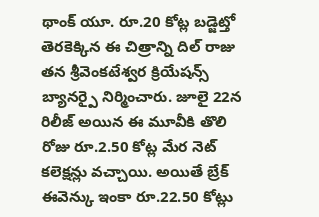థాంక్ యూ. రూ.20 కోట్ల బడ్జెట్తో తెరకెక్కిన ఈ చిత్రాన్ని దిల్ రాజు తన శ్రీవెంకటేశ్వర క్రియేషన్స్ బ్యానర్పై నిర్మించారు. జూలై 22న రిలీజ్ అయిన ఈ మూవీకి తొలి రోజు రూ.2.50 కోట్ల మేర నెట్ కలెక్షన్లు వచ్చాయి. అయితే బ్రేక్ ఈవెన్కు ఇంకా రూ.22.50 కోట్లు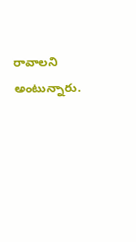రావాలని అంటున్నారు.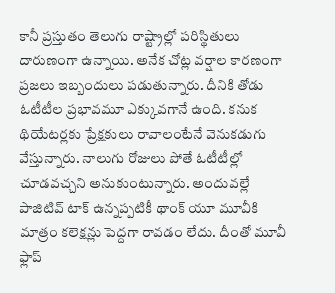కానీ ప్రస్తుతం తెలుగు రాష్ట్రాల్లో పరిస్థితులు దారుణంగా ఉన్నాయి. అనేక చోట్ల వర్షాల కారణంగా ప్రజలు ఇబ్బందులు పడుతున్నారు. దీనికి తోడు ఓటీటీల ప్రభావమూ ఎక్కువగానే ఉంది. కనుక థియేటర్లకు ప్రేక్షకులు రావాలంటేనే వెనుకడుగు వేస్తున్నారు. నాలుగు రోజులు పోతే ఓటీటీల్లో చూడవచ్చని అనుకుంటున్నారు. అందువల్లే పాజిటివ్ టాక్ ఉన్నప్పటికీ థాంక్ యూ మూవీకి మాత్రం కలెక్షన్లు పెద్దగా రావడం లేదు. దీంతో మూవీ ఫ్లాప్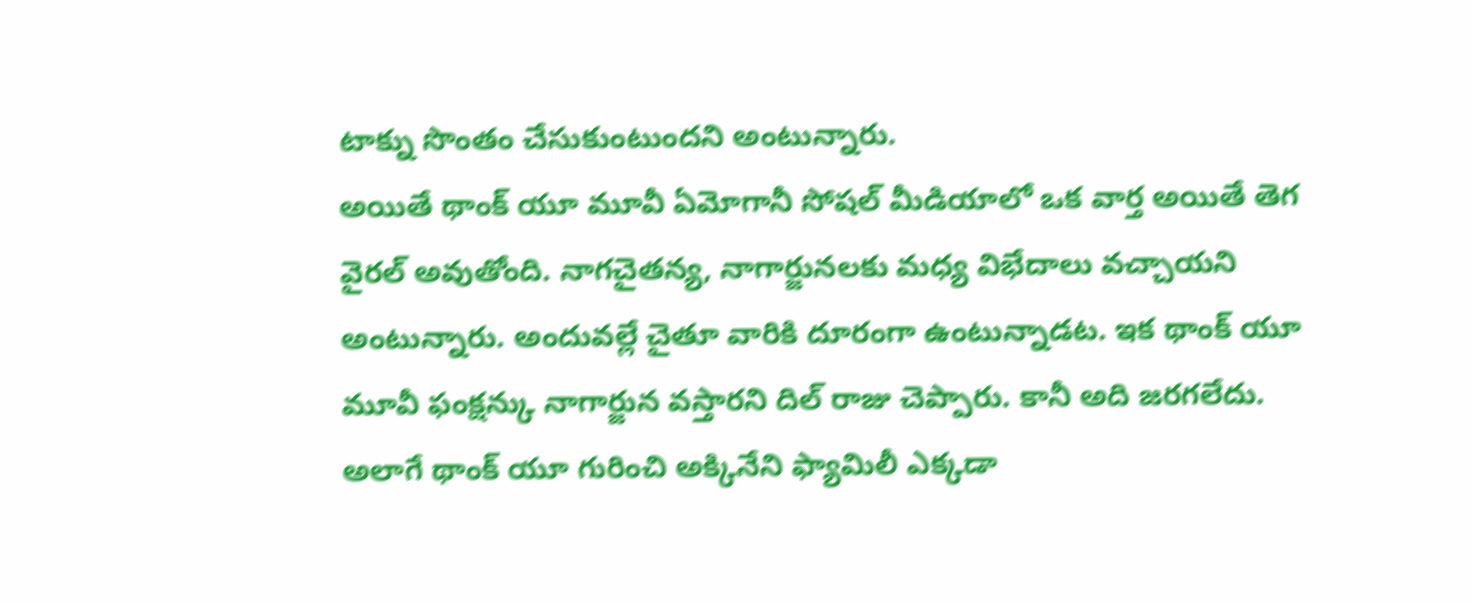టాక్ను సొంతం చేసుకుంటుందని అంటున్నారు.
అయితే థాంక్ యూ మూవీ ఏమోగానీ సోషల్ మీడియాలో ఒక వార్త అయితే తెగ వైరల్ అవుతోంది. నాగచైతన్య, నాగార్జునలకు మధ్య విభేదాలు వచ్చాయని అంటున్నారు. అందువల్లే చైతూ వారికి దూరంగా ఉంటున్నాడట. ఇక థాంక్ యూ మూవీ ఫంక్షన్కు నాగార్జున వస్తారని దిల్ రాజు చెప్పారు. కానీ అది జరగలేదు. అలాగే థాంక్ యూ గురించి అక్కినేని ఫ్యామిలీ ఎక్కడా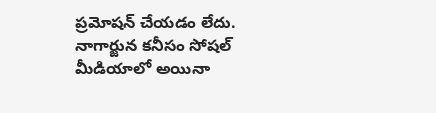ప్రమోషన్ చేయడం లేదు. నాగార్జున కనీసం సోషల్ మీడియాలో అయినా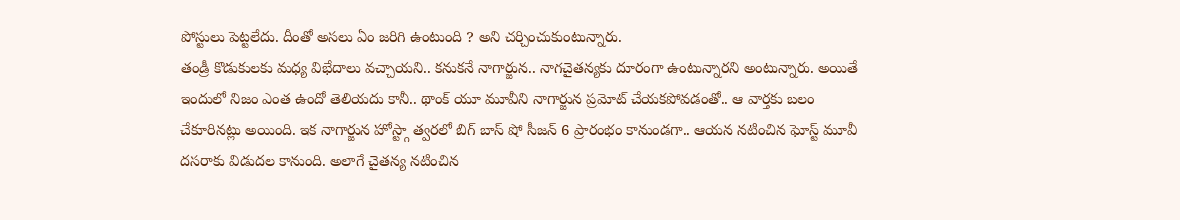పోస్టులు పెట్టలేదు. దీంతో అసలు ఏం జరిగి ఉంటుంది ? అని చర్చించుకుంటున్నారు.
తండ్రీ కొడుకులకు మధ్య విభేదాలు వచ్చాయని.. కనుకనే నాగార్జున.. నాగచైతన్యకు దూరంగా ఉంటున్నారని అంటున్నారు. అయితే ఇందులో నిజం ఎంత ఉందో తెలియదు కానీ.. థాంక్ యూ మూవీని నాగార్జున ప్రమోట్ చేయకపోవడంతో.. ఆ వార్తకు బలం చేకూరినట్లు అయింది. ఇక నాగార్జున హోస్ట్గా త్వరలో బిగ్ బాస్ షో సీజన్ 6 ప్రారంభం కానుండగా.. ఆయన నటించిన ఘోస్ట్ మూవీ దసరాకు విడుదల కానుంది. అలాగే చైతన్య నటించిన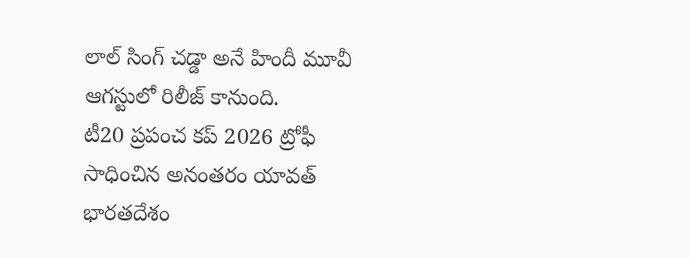లాల్ సింగ్ చడ్డా అనే హిందీ మూవీ ఆగస్టులో రిలీజ్ కానుంది.
టీ20 ప్రపంచ కప్ 2026 ట్రోఫీ సాధించిన అనంతరం యావత్ భారతదేశం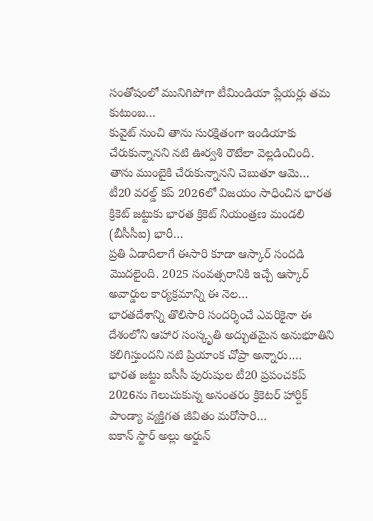సంతోషంలో మునిగిపోగా టీమిండియా ప్లేయర్లు తమ కుటుంబ…
కువైట్ నుంచి తాను సురక్షితంగా ఇండియాకు చేరుకున్నానని నటి ఊర్వశి రౌటేలా వెల్లడించింది. తాను ముంబైకి చేరుకున్నానని చెబుతూ ఆమె…
టీ20 వరల్డ్ కప్ 2026లో విజయం సాధించిన భారత క్రికెట్ జట్టుకు భారత క్రికెట్ నియంత్రణ మండలి (బీసీసీఐ) భారీ…
ప్రతి ఏడాదిలాగే ఈసారి కూడా ఆస్కార్ సందడి మొదలైంది. 2025 సంవత్సరానికి ఇచ్చే ఆస్కార్ అవార్డుల కార్యక్రమాన్ని ఈ నెల…
భారతదేశాన్ని తొలిసారి సందర్శించే ఎవరికైనా ఈ దేశంలోని ఆహార సంస్కృతి అద్భుతమైన అనుభూతిని కలిగిస్తుందని నటి ప్రియాంక చోప్రా అన్నారు.…
భారత జట్టు ఐసీసీ పురుషుల టీ20 ప్రపంచకప్ 2026ను గెలుచుకున్న అనంతరం క్రికెటర్ హార్దిక్ పాండ్యా వ్యక్తిగత జీవితం మరోసారి…
ఐకాన్ స్టార్ అల్లు అర్జున్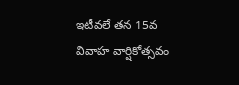ఇటీవలే తన 15వ వివాహ వార్షికోత్సవం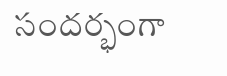సందర్భంగా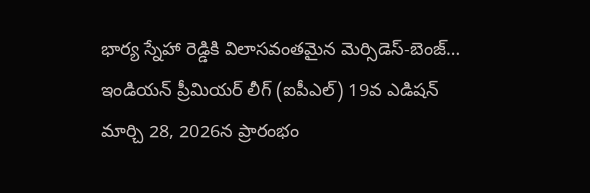భార్య స్నేహా రెడ్డికి విలాసవంతమైన మెర్సిడెస్-బెంజ్…
ఇండియన్ ప్రీమియర్ లీగ్ (ఐపీఎల్) 19వ ఎడిషన్ మార్చి 28, 2026న ప్రారంభం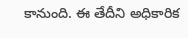కానుంది. ఈ తేదీని అధికారిక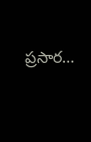ప్రసార…